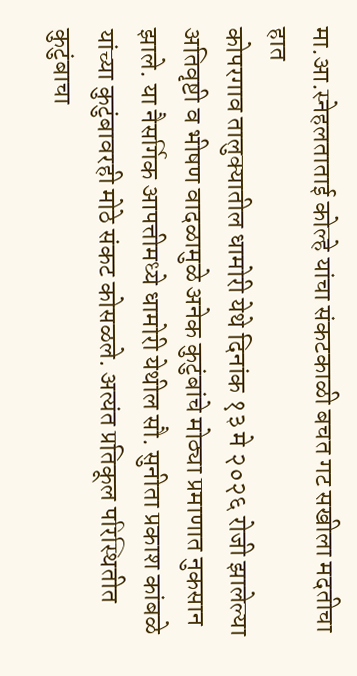मा.आ.स्नेहलताताई कोल्हे यांचा संकटकाळी बचत गट सखीला मदतीचा हात
कोपरगाव तालुक्यातील धामोरी येथे दिनांक १३ मे २०२६ रोजी झालेल्या अतिवृष्टी व भीषण वादळामुळे अनेक कुटुंबांचे मोठ्या प्रमाणात नुकसान झाले. या नैसर्गिक आपत्तीमध्ये धामोरी येथील सौ. सुनीता प्रकाश कांबळे यांच्या कुटुंबावरही मोठे संकट कोसळले. अत्यंत प्रतिकूल परिस्थितीत कुटुंबाचा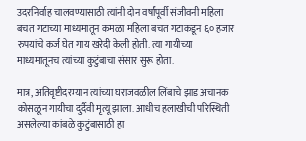उदरनिर्वाह चालवण्यासाठी त्यांनी दोन वर्षांपूर्वी संजीवनी महिला बचत गटाच्या माध्यमातून कमळा महिला बचत गटाकडून ६० हजार रुपयांचे कर्ज घेत गाय खरेदी केली होती. त्या गायीच्या माध्यमातूनच त्यांच्या कुटुंबाचा संसार सुरू होता.

मात्र, अतिवृष्टीदरम्यान त्यांच्या घराजवळील लिंबाचे झाड अचानक कोसळून गायीचा दुर्दैवी मृत्यू झाला. आधीच हलाखीची परिस्थिती असलेल्या कांबळे कुटुंबासाठी हा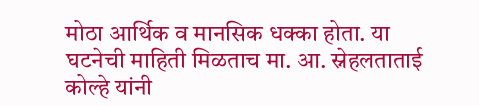मोठा आर्थिक व मानसिक धक्का होता. या घटनेची माहिती मिळताच मा. आ. स्नेहलताताई कोल्हे यांनी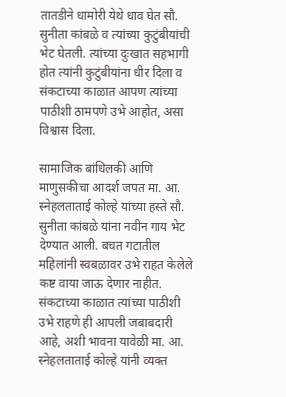तातडीने धामोरी येथे धाव घेत सौ. सुनीता कांबळे व त्यांच्या कुटुंबीयांची भेट घेतली. त्यांच्या दुःखात सहभागी होत त्यांनी कुटुंबीयांना धीर दिला व संकटाच्या काळात आपण त्यांच्या पाठीशी ठामपणे उभे आहोत, असा विश्वास दिला.

सामाजिक बांधिलकी आणि माणुसकीचा आदर्श जपत मा. आ. स्नेहलताताई कोल्हे यांच्या हस्ते सौ. सुनीता कांबळे यांना नवीन गाय भेट देण्यात आली. बचत गटातील महिलांनी स्वबळावर उभे राहत केलेले कष्ट वाया जाऊ देणार नाहीत. संकटाच्या काळात त्यांच्या पाठीशी उभे राहणे ही आपली जबाबदारी आहे, अशी भावना यावेळी मा. आ. स्नेहलताताई कोल्हे यांनी व्यक्त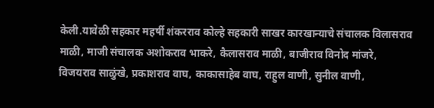केली.यावेळी सहकार महर्षी शंकरराव कोल्हे सहकारी साखर कारखान्याचे संचालक विलासराव माळी, माजी संचालक अशोकराव भाकरे, कैलासराव माळी, बाजीराव विनोद मांजरे, विजयराव साळुंखे, प्रकाशराव वाघ, काकासाहेब वाघ, राहुल वाणी, सुनील वाणी,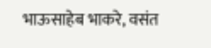भाऊसाहेब भाकरे, वसंत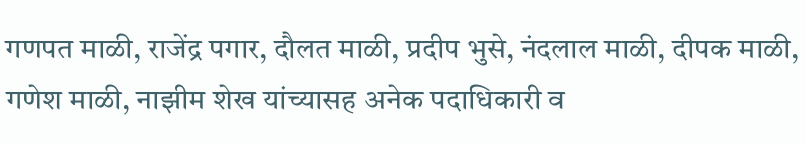गणपत माळी, राजेंद्र पगार, दौलत माळी, प्रदीप भुसे, नंदलाल माळी, दीपक माळी, गणेश माळी, नाझीम शेख यांच्यासह अनेक पदाधिकारी व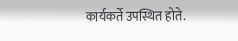कार्यकर्ते उपस्थित होते.